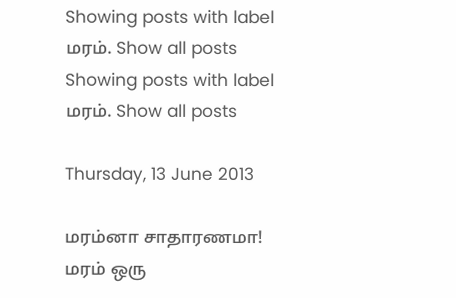Showing posts with label மரம். Show all posts
Showing posts with label மரம். Show all posts

Thursday, 13 June 2013

மரம்னா சாதாரணமா! மரம் ஒரு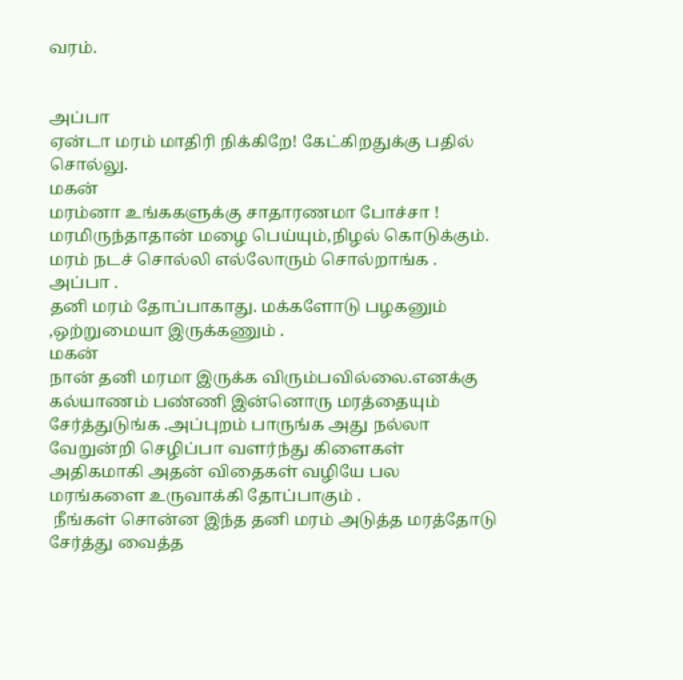வரம்.


அப்பா
ஏன்டா மரம் மாதிரி நிக்கிறே! கேட்கிறதுக்கு பதில் சொல்லு.
மகன்
மரம்னா உங்ககளுக்கு சாதாரணமா போச்சா ! மரமிருந்தாதான் மழை பெய்யும்,நிழல் கொடுக்கும். மரம் நடச் சொல்லி எல்லோரும் சொல்றாங்க .
அப்பா .
தனி மரம் தோப்பாகாது. மக்களோடு பழகனும் ,ஒற்றுமையா இருக்கணும் .
மகன்
நான் தனி மரமா இருக்க விரும்பவில்லை.எனக்கு கல்யாணம் பண்ணி இன்னொரு மரத்தையும் சேர்த்துடுங்க .அப்புறம் பாருங்க அது நல்லா வேறுன்றி செழிப்பா வளர்ந்து கிளைகள் அதிகமாகி அதன் விதைகள் வழியே பல மரங்களை உருவாக்கி தோப்பாகும் .
 நீங்கள் சொன்ன இந்த தனி மரம் அடுத்த மரத்தோடு சேர்த்து வைத்த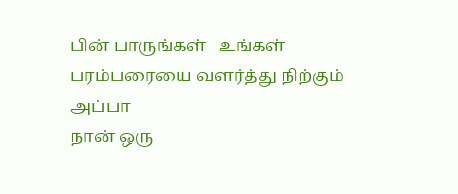பின் பாருங்கள்   உங்கள் பரம்பரையை வளர்த்து நிற்கும்
அப்பா
நான் ஒரு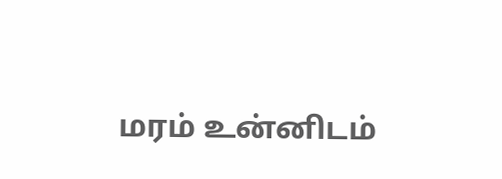மரம் உன்னிடம்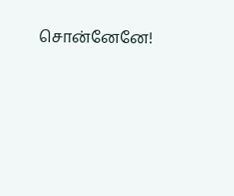சொன்னேனே!